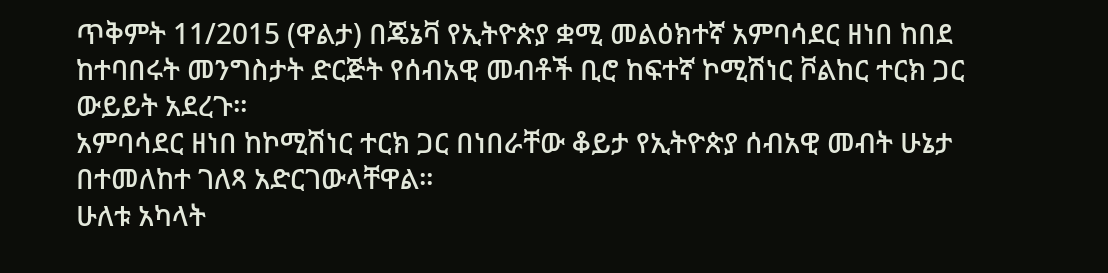ጥቅምት 11/2015 (ዋልታ) በጄኔቫ የኢትዮጵያ ቋሚ መልዕክተኛ አምባሳደር ዘነበ ከበደ ከተባበሩት መንግስታት ድርጅት የሰብአዊ መብቶች ቢሮ ከፍተኛ ኮሚሽነር ቮልከር ተርክ ጋር ውይይት አደረጉ።
አምባሳደር ዘነበ ከኮሚሽነር ተርክ ጋር በነበራቸው ቆይታ የኢትዮጵያ ሰብአዊ መብት ሁኔታ በተመለከተ ገለጻ አድርገውላቸዋል።
ሁለቱ አካላት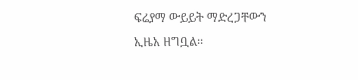ፍሬያማ ውይይት ማድረጋቸውን ኢዜአ ዘግቧል፡፡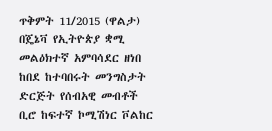ጥቅምት 11/2015 (ዋልታ) በጄኔቫ የኢትዮጵያ ቋሚ መልዕክተኛ አምባሳደር ዘነበ ከበደ ከተባበሩት መንግስታት ድርጅት የሰብአዊ መብቶች ቢሮ ከፍተኛ ኮሚሽነር ቮልከር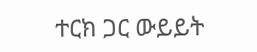ተርክ ጋር ውይይት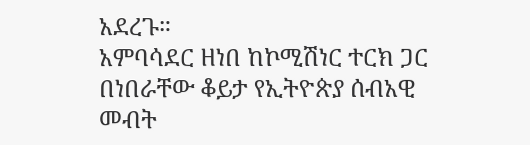አደረጉ።
አምባሳደር ዘነበ ከኮሚሽነር ተርክ ጋር በነበራቸው ቆይታ የኢትዮጵያ ሰብአዊ መብት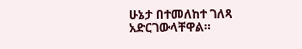ሁኔታ በተመለከተ ገለጻ አድርገውላቸዋል።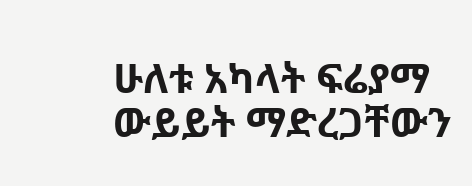ሁለቱ አካላት ፍሬያማ ውይይት ማድረጋቸውን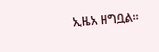ኢዜአ ዘግቧል፡፡